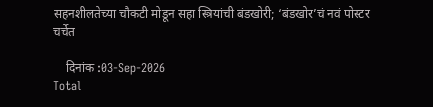सहनशीलतेच्या चौकटी मोडून सहा स्त्रियांची बंडखोरी; ‘बंडखोर’चं नवं पोस्टर चर्चेत

    दिनांक :03-Sep-2026
Total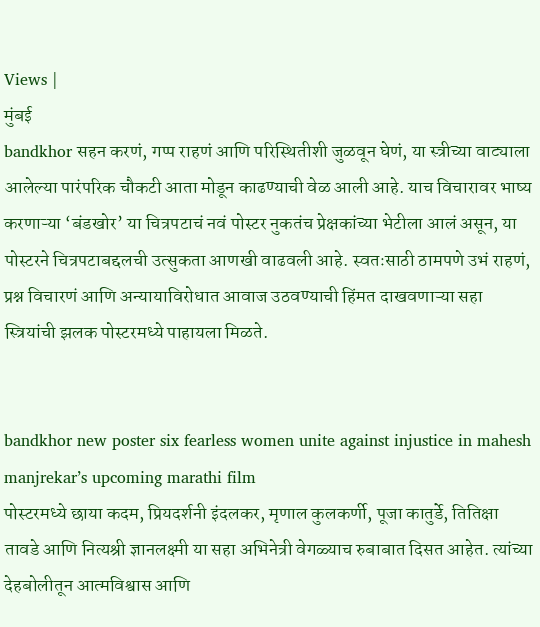Views |
मुंबई
bandkhor सहन करणं, गप्प राहणं आणि परिस्थितीशी जुळवून घेणं, या स्त्रीच्या वाट्याला आलेल्या पारंपरिक चौकटी आता मोडून काढण्याची वेळ आली आहे. याच विचारावर भाष्य करणाऱ्या ‘बंडखोर’ या चित्रपटाचं नवं पोस्टर नुकतंच प्रेक्षकांच्या भेटीला आलं असून, या पोस्टरने चित्रपटाबद्दलची उत्सुकता आणखी वाढवली आहे. स्वतःसाठी ठामपणे उभं राहणं, प्रश्न विचारणं आणि अन्यायाविरोधात आवाज उठवण्याची हिंमत दाखवणाऱ्या सहा स्त्रियांची झलक पोस्टरमध्ये पाहायला मिळते.


bandkhor new poster six fearless women unite against injustice in mahesh manjrekar’s upcoming marathi film
पोस्टरमध्ये छाया कदम, प्रियदर्शनी इंदलकर, मृणाल कुलकर्णी, पूजा कातुर्डे, तितिक्षा तावडे आणि नित्यश्री ज्ञानलक्ष्मी या सहा अभिनेत्री वेगळ्याच रुबाबात दिसत आहेत. त्यांच्या देहबोलीतून आत्मविश्वास आणि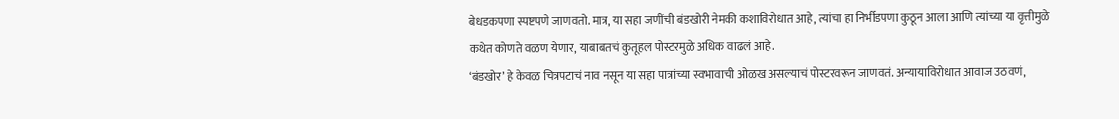बेधडकपणा स्पष्टपणे जाणवतो. मात्र, या सहा जणींची बंडखोरी नेमकी कशाविरोधात आहे, त्यांचा हा निर्भीडपणा कुठून आला आणि त्यांच्या या वृत्तीमुळे कथेत कोणते वळण येणार, याबाबतचं कुतूहल पोस्टरमुळे अधिक वाढलं आहे.
‘बंडखोर’ हे केवळ चित्रपटाचं नाव नसून या सहा पात्रांच्या स्वभावाची ओळख असल्याचं पोस्टरवरून जाणवतं. अन्यायाविरोधात आवाज उठवणं,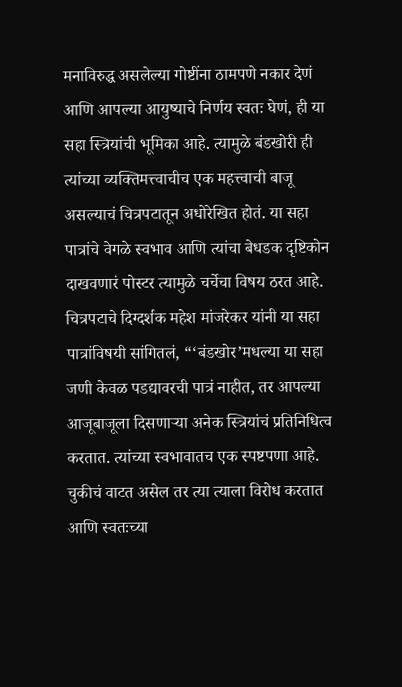मनाविरुद्ध असलेल्या गोष्टींना ठामपणे नकार देणं आणि आपल्या आयुष्याचे निर्णय स्वतः घेणं, ही या सहा स्त्रियांची भूमिका आहे. त्यामुळे बंडखोरी ही त्यांच्या व्यक्तिमत्त्वाचीच एक महत्त्वाची बाजू असल्याचं चित्रपटातून अधोरेखित होतं. या सहा पात्रांचे वेगळे स्वभाव आणि त्यांचा बेधडक दृष्टिकोन दाखवणारं पोस्टर त्यामुळे चर्चेचा विषय ठरत आहे.
चित्रपटाचे दिग्दर्शक महेश मांजरेकर यांनी या सहा पात्रांविषयी सांगितलं, “‘बंडखोर’मधल्या या सहा जणी केवळ पडद्यावरची पात्रं नाहीत, तर आपल्या आजूबाजूला दिसणाऱ्या अनेक स्त्रियांचं प्रतिनिधित्व करतात. त्यांच्या स्वभावातच एक स्पष्टपणा आहे. चुकीचं वाटत असेल तर त्या त्याला विरोध करतात आणि स्वतःच्या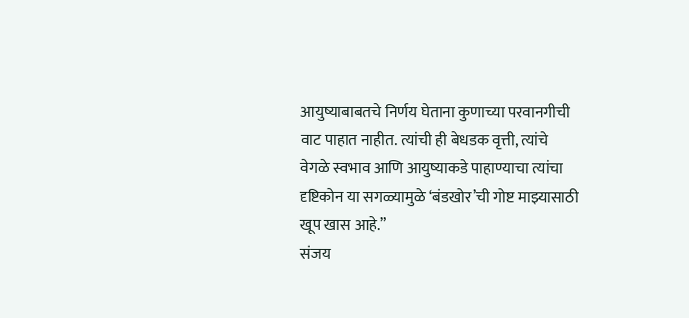आयुष्याबाबतचे निर्णय घेताना कुणाच्या परवानगीची वाट पाहात नाहीत. त्यांची ही बेधडक वृत्ती, त्यांचे वेगळे स्वभाव आणि आयुष्याकडे पाहाण्याचा त्यांचा दृष्टिकोन या सगळ्यामुळे ‘बंडखोर’ची गोष्ट माझ्यासाठी खूप खास आहे.”
संजय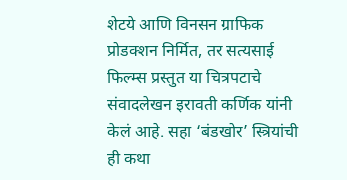शेटये आणि विनसन ग्राफिक प्रोडक्शन निर्मित, तर सत्यसाई फिल्म्स प्रस्तुत या चित्रपटाचे संवादलेखन इरावती कर्णिक यांनी केलं आहे. सहा ‘बंडखोर’ स्त्रियांची ही कथा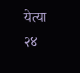येत्या २४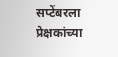सप्टेंबरला प्रेक्षकांच्या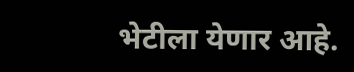भेटीला येणार आहे.